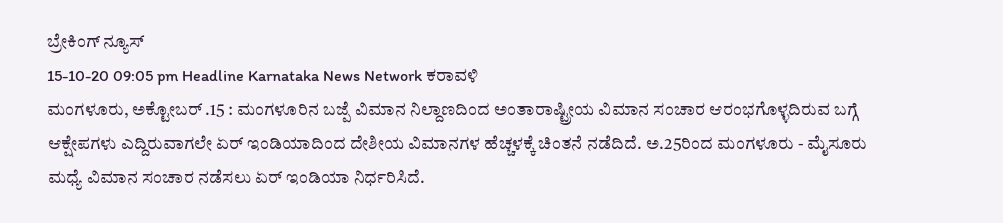ಬ್ರೇಕಿಂಗ್ ನ್ಯೂಸ್
15-10-20 09:05 pm Headline Karnataka News Network ಕರಾವಳಿ
ಮಂಗಳೂರು, ಅಕ್ಟೋಬರ್ .15 : ಮಂಗಳೂರಿನ ಬಜ್ಪೆ ವಿಮಾನ ನಿಲ್ದಾಣದಿಂದ ಅಂತಾರಾಷ್ಟ್ರೀಯ ವಿಮಾನ ಸಂಚಾರ ಆರಂಭಗೊಳ್ಳದಿರುವ ಬಗ್ಗೆ ಆಕ್ಷೇಪಗಳು ಎದ್ದಿರುವಾಗಲೇ ಏರ್ ಇಂಡಿಯಾದಿಂದ ದೇಶೀಯ ವಿಮಾನಗಳ ಹೆಚ್ಚಳಕ್ಕೆ ಚಿಂತನೆ ನಡೆದಿದೆ. ಅ.25ರಿಂದ ಮಂಗಳೂರು - ಮೈಸೂರು ಮಧ್ಯೆ ವಿಮಾನ ಸಂಚಾರ ನಡೆಸಲು ಏರ್ ಇಂಡಿಯಾ ನಿರ್ಧರಿಸಿದೆ.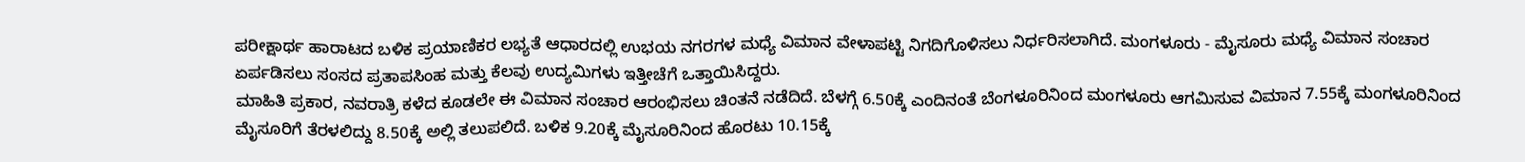ಪರೀಕ್ಷಾರ್ಥ ಹಾರಾಟದ ಬಳಿಕ ಪ್ರಯಾಣಿಕರ ಲಭ್ಯತೆ ಆಧಾರದಲ್ಲಿ ಉಭಯ ನಗರಗಳ ಮಧ್ಯೆ ವಿಮಾನ ವೇಳಾಪಟ್ಟಿ ನಿಗದಿಗೊಳಿಸಲು ನಿರ್ಧರಿಸಲಾಗಿದೆ. ಮಂಗಳೂರು - ಮೈಸೂರು ಮಧ್ಯೆ ವಿಮಾನ ಸಂಚಾರ ಏರ್ಪಡಿಸಲು ಸಂಸದ ಪ್ರತಾಪಸಿಂಹ ಮತ್ತು ಕೆಲವು ಉದ್ಯಮಿಗಳು ಇತ್ತೀಚೆಗೆ ಒತ್ತಾಯಿಸಿದ್ದರು.
ಮಾಹಿತಿ ಪ್ರಕಾರ, ನವರಾತ್ರಿ ಕಳೆದ ಕೂಡಲೇ ಈ ವಿಮಾನ ಸಂಚಾರ ಆರಂಭಿಸಲು ಚಿಂತನೆ ನಡೆದಿದೆ. ಬೆಳಗ್ಗೆ 6.50ಕ್ಕೆ ಎಂದಿನಂತೆ ಬೆಂಗಳೂರಿನಿಂದ ಮಂಗಳೂರು ಆಗಮಿಸುವ ವಿಮಾನ 7.55ಕ್ಕೆ ಮಂಗಳೂರಿನಿಂದ ಮೈಸೂರಿಗೆ ತೆರಳಲಿದ್ದು 8.50ಕ್ಕೆ ಅಲ್ಲಿ ತಲುಪಲಿದೆ. ಬಳಿಕ 9.20ಕ್ಕೆ ಮೈಸೂರಿನಿಂದ ಹೊರಟು 10.15ಕ್ಕೆ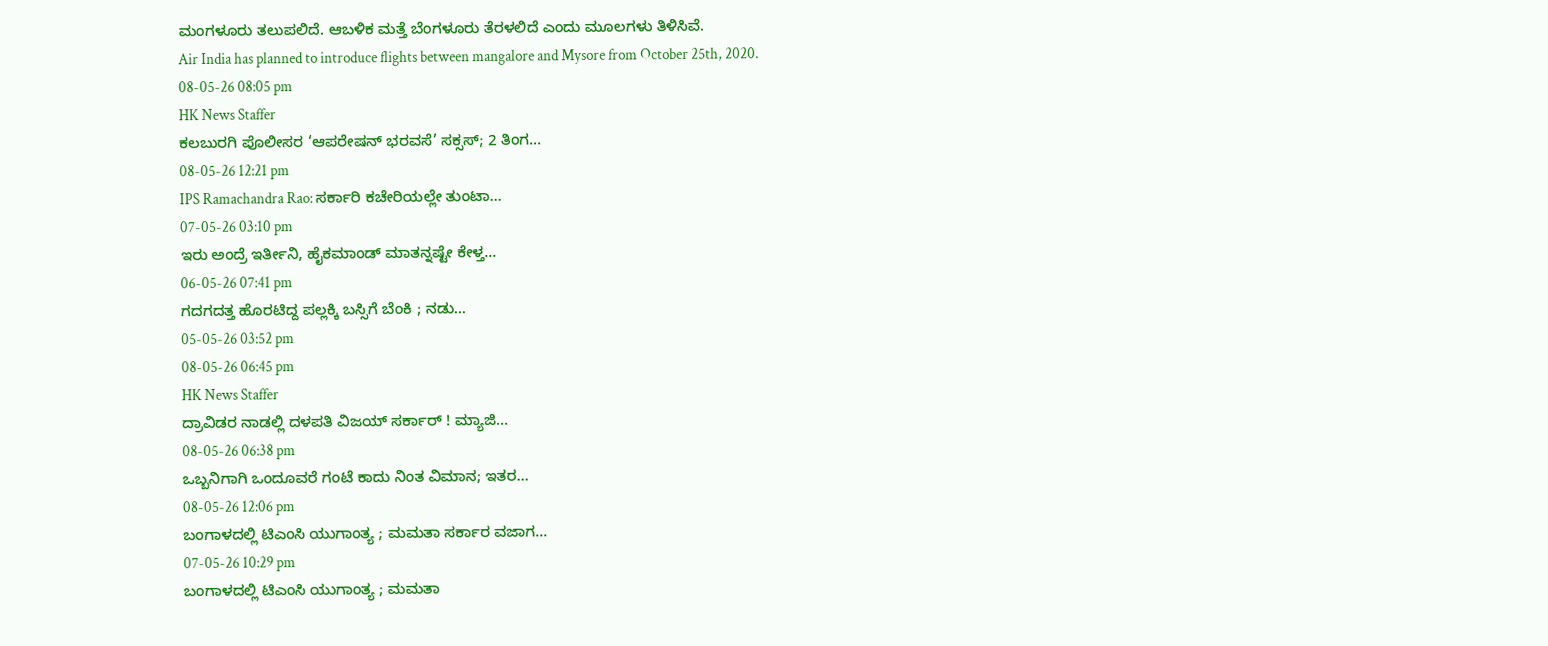ಮಂಗಳೂರು ತಲುಪಲಿದೆ. ಆಬಳಿಕ ಮತ್ತೆ ಬೆಂಗಳೂರು ತೆರಳಲಿದೆ ಎಂದು ಮೂಲಗಳು ತಿಳಿಸಿವೆ.
Air India has planned to introduce flights between mangalore and Mysore from October 25th, 2020.
08-05-26 08:05 pm
HK News Staffer
ಕಲಬುರಗಿ ಪೊಲೀಸರ ‘ಆಪರೇಷನ್ ಭರವಸೆ’ ಸಕ್ಸಸ್; 2 ತಿಂಗ...
08-05-26 12:21 pm
IPS Ramachandra Rao: ಸರ್ಕಾರಿ ಕಚೇರಿಯಲ್ಲೇ ತುಂಟಾ...
07-05-26 03:10 pm
ಇರು ಅಂದ್ರೆ ಇರ್ತೀನಿ, ಹೈಕಮಾಂಡ್ ಮಾತನ್ನಷ್ಟೇ ಕೇಳ್ತ...
06-05-26 07:41 pm
ಗದಗದತ್ತ ಹೊರಟಿದ್ದ ಪಲ್ಲಕ್ಕಿ ಬಸ್ಸಿಗೆ ಬೆಂಕಿ ; ನಡು...
05-05-26 03:52 pm
08-05-26 06:45 pm
HK News Staffer
ದ್ರಾವಿಡರ ನಾಡಲ್ಲಿ ದಳಪತಿ ವಿಜಯ್ ಸರ್ಕಾರ್ ! ಮ್ಯಾಜಿ...
08-05-26 06:38 pm
ಒಬ್ಬನಿಗಾಗಿ ಒಂದೂವರೆ ಗಂಟೆ ಕಾದು ನಿಂತ ವಿಮಾನ; ಇತರ...
08-05-26 12:06 pm
ಬಂಗಾಳದಲ್ಲಿ ಟಿಎಂಸಿ ಯುಗಾಂತ್ಯ ; ಮಮತಾ ಸರ್ಕಾರ ವಜಾಗ...
07-05-26 10:29 pm
ಬಂಗಾಳದಲ್ಲಿ ಟಿಎಂಸಿ ಯುಗಾಂತ್ಯ ; ಮಮತಾ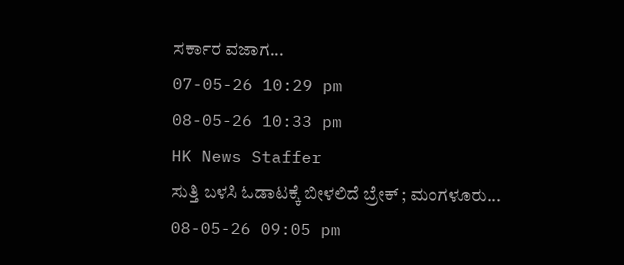ಸರ್ಕಾರ ವಜಾಗ...
07-05-26 10:29 pm
08-05-26 10:33 pm
HK News Staffer
ಸುತ್ತಿ ಬಳಸಿ ಓಡಾಟಕ್ಕೆ ಬೀಳಲಿದೆ ಬ್ರೇಕ್ ; ಮಂಗಳೂರು...
08-05-26 09:05 pm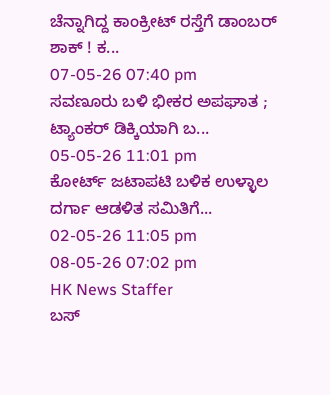ಚೆನ್ನಾಗಿದ್ದ ಕಾಂಕ್ರೀಟ್ ರಸ್ತೆಗೆ ಡಾಂಬರ್ ಶಾಕ್ ! ಕ...
07-05-26 07:40 pm
ಸವಣೂರು ಬಳಿ ಭೀಕರ ಅಪಘಾತ ; ಟ್ಯಾಂಕರ್ ಡಿಕ್ಕಿಯಾಗಿ ಬ...
05-05-26 11:01 pm
ಕೋರ್ಟ್ ಜಟಾಪಟಿ ಬಳಿಕ ಉಳ್ಳಾಲ ದರ್ಗಾ ಆಡಳಿತ ಸಮಿತಿಗೆ...
02-05-26 11:05 pm
08-05-26 07:02 pm
HK News Staffer
ಬಸ್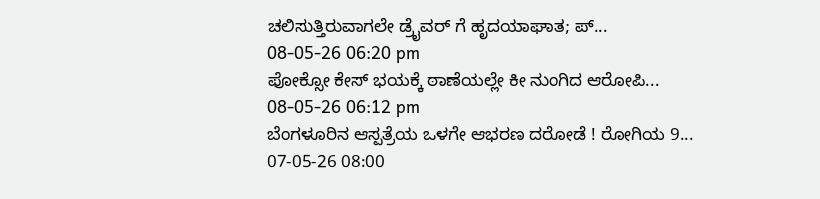ಚಲಿಸುತ್ತಿರುವಾಗಲೇ ಡ್ರೈವರ್ ಗೆ ಹೃದಯಾಘಾತ; ಪ್...
08-05-26 06:20 pm
ಪೋಕ್ಸೋ ಕೇಸ್ ಭಯಕ್ಕೆ ಠಾಣೆಯಲ್ಲೇ ಕೀ ನುಂಗಿದ ಆರೋಪಿ...
08-05-26 06:12 pm
ಬೆಂಗಳೂರಿನ ಆಸ್ಪತ್ರೆಯ ಒಳಗೇ ಆಭರಣ ದರೋಡೆ ! ರೋಗಿಯ 9...
07-05-26 08:00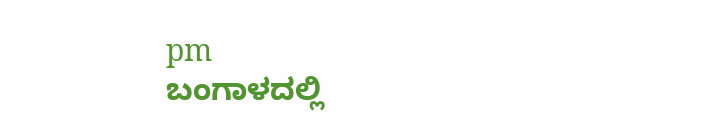pm
ಬಂಗಾಳದಲ್ಲಿ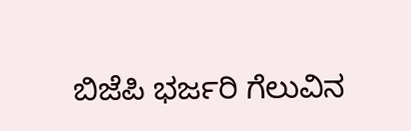ಬಿಜೆಪಿ ಭರ್ಜರಿ ಗೆಲುವಿನ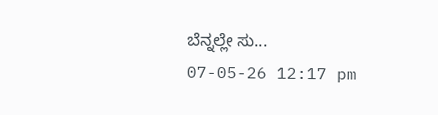ಬೆನ್ನಲ್ಲೇ ಸು...
07-05-26 12:17 pm